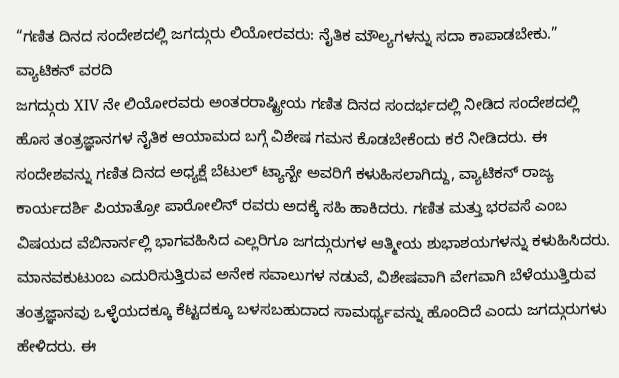“ಗಣಿತ ದಿನದ ಸಂದೇಶದಲ್ಲಿ ಜಗದ್ಗುರು ಲಿಯೋರವರು: ನೈತಿಕ ಮೌಲ್ಯಗಳನ್ನು ಸದಾ ಕಾಪಾಡಬೇಕು.”
ವ್ಯಾಟಿಕನ್ ವರದಿ
ಜಗದ್ಗುರು XIV ನೇ ಲಿಯೋರವರು ಅಂತರರಾಷ್ಟ್ರೀಯ ಗಣಿತ ದಿನದ ಸಂದರ್ಭದಲ್ಲಿ ನೀಡಿದ ಸಂದೇಶದಲ್ಲಿ ಹೊಸ ತಂತ್ರಜ್ಞಾನಗಳ ನೈತಿಕ ಆಯಾಮದ ಬಗ್ಗೆ ವಿಶೇಷ ಗಮನ ಕೊಡಬೇಕೆಂದು ಕರೆ ನೀಡಿದರು. ಈ ಸಂದೇಶವನ್ನು ಗಣಿತ ದಿನದ ಅಧ್ಯಕ್ಷೆ ಬೆಟುಲ್ ಟ್ಯಾನ್ಬೇ ಅವರಿಗೆ ಕಳುಹಿಸಲಾಗಿದ್ದು, ವ್ಯಾಟಿಕನ್ ರಾಜ್ಯ ಕಾರ್ಯದರ್ಶಿ ಪಿಯಾತ್ರೋ ಪಾರೋಲಿನ್ ರವರು ಅದಕ್ಕೆ ಸಹಿ ಹಾಕಿದರು. ಗಣಿತ ಮತ್ತು ಭರವಸೆ ಎಂಬ ವಿಷಯದ ವೆಬಿನಾರ್ನಲ್ಲಿ ಭಾಗವಹಿಸಿದ ಎಲ್ಲರಿಗೂ ಜಗದ್ಗುರುಗಳ ಆತ್ಮೀಯ ಶುಭಾಶಯಗಳನ್ನು ಕಳುಹಿಸಿದರು.
ಮಾನವಕುಟುಂಬ ಎದುರಿಸುತ್ತಿರುವ ಅನೇಕ ಸವಾಲುಗಳ ನಡುವೆ, ವಿಶೇಷವಾಗಿ ವೇಗವಾಗಿ ಬೆಳೆಯುತ್ತಿರುವ ತಂತ್ರಜ್ಞಾನವು ಒಳ್ಳೆಯದಕ್ಕೂ ಕೆಟ್ಟದಕ್ಕೂ ಬಳಸಬಹುದಾದ ಸಾಮರ್ಥ್ಯವನ್ನು ಹೊಂದಿದೆ ಎಂದು ಜಗದ್ಗುರುಗಳು ಹೇಳಿದರು. ಈ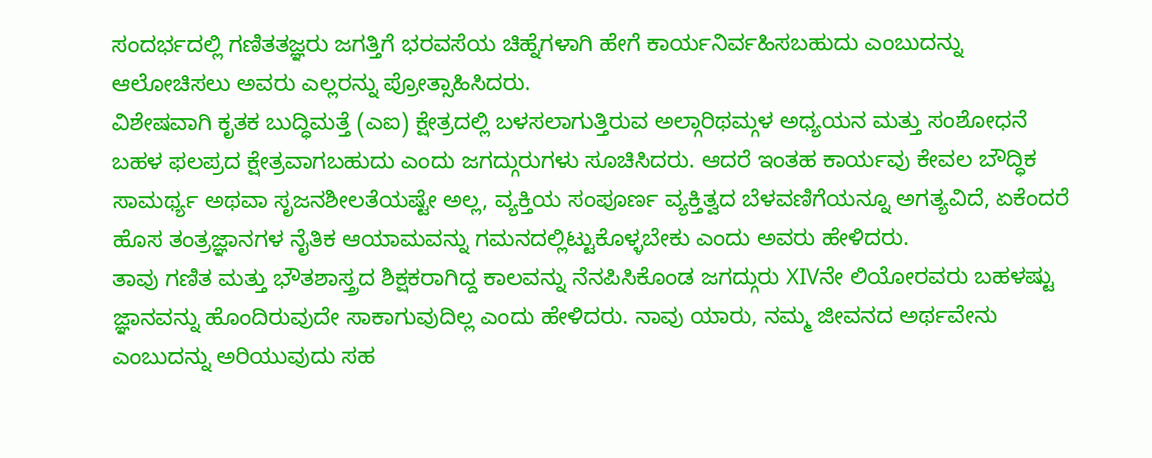ಸಂದರ್ಭದಲ್ಲಿ ಗಣಿತತಜ್ಞರು ಜಗತ್ತಿಗೆ ಭರವಸೆಯ ಚಿಹ್ನೆಗಳಾಗಿ ಹೇಗೆ ಕಾರ್ಯನಿರ್ವಹಿಸಬಹುದು ಎಂಬುದನ್ನು ಆಲೋಚಿಸಲು ಅವರು ಎಲ್ಲರನ್ನು ಪ್ರೋತ್ಸಾಹಿಸಿದರು.
ವಿಶೇಷವಾಗಿ ಕೃತಕ ಬುದ್ಧಿಮತ್ತೆ (ಎಐ) ಕ್ಷೇತ್ರದಲ್ಲಿ ಬಳಸಲಾಗುತ್ತಿರುವ ಅಲ್ಗಾರಿಥಮ್ಗಳ ಅಧ್ಯಯನ ಮತ್ತು ಸಂಶೋಧನೆ ಬಹಳ ಫಲಪ್ರದ ಕ್ಷೇತ್ರವಾಗಬಹುದು ಎಂದು ಜಗದ್ಗುರುಗಳು ಸೂಚಿಸಿದರು. ಆದರೆ ಇಂತಹ ಕಾರ್ಯವು ಕೇವಲ ಬೌದ್ಧಿಕ ಸಾಮರ್ಥ್ಯ ಅಥವಾ ಸೃಜನಶೀಲತೆಯಷ್ಟೇ ಅಲ್ಲ, ವ್ಯಕ್ತಿಯ ಸಂಪೂರ್ಣ ವ್ಯಕ್ತಿತ್ವದ ಬೆಳವಣಿಗೆಯನ್ನೂ ಅಗತ್ಯವಿದೆ, ಏಕೆಂದರೆ ಹೊಸ ತಂತ್ರಜ್ಞಾನಗಳ ನೈತಿಕ ಆಯಾಮವನ್ನು ಗಮನದಲ್ಲಿಟ್ಟುಕೊಳ್ಳಬೇಕು ಎಂದು ಅವರು ಹೇಳಿದರು.
ತಾವು ಗಣಿತ ಮತ್ತು ಭೌತಶಾಸ್ತ್ರದ ಶಿಕ್ಷಕರಾಗಿದ್ದ ಕಾಲವನ್ನು ನೆನಪಿಸಿಕೊಂಡ ಜಗದ್ಗುರು XIVನೇ ಲಿಯೋರವರು ಬಹಳಷ್ಟು ಜ್ಞಾನವನ್ನು ಹೊಂದಿರುವುದೇ ಸಾಕಾಗುವುದಿಲ್ಲ ಎಂದು ಹೇಳಿದರು. ನಾವು ಯಾರು, ನಮ್ಮ ಜೀವನದ ಅರ್ಥವೇನು ಎಂಬುದನ್ನು ಅರಿಯುವುದು ಸಹ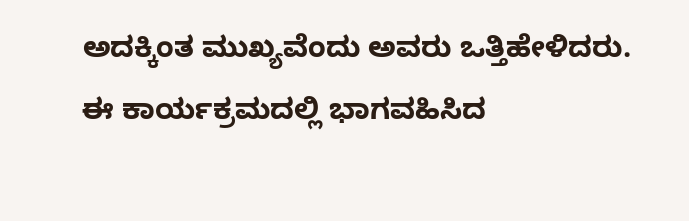ಅದಕ್ಕಿಂತ ಮುಖ್ಯವೆಂದು ಅವರು ಒತ್ತಿಹೇಳಿದರು.
ಈ ಕಾರ್ಯಕ್ರಮದಲ್ಲಿ ಭಾಗವಹಿಸಿದ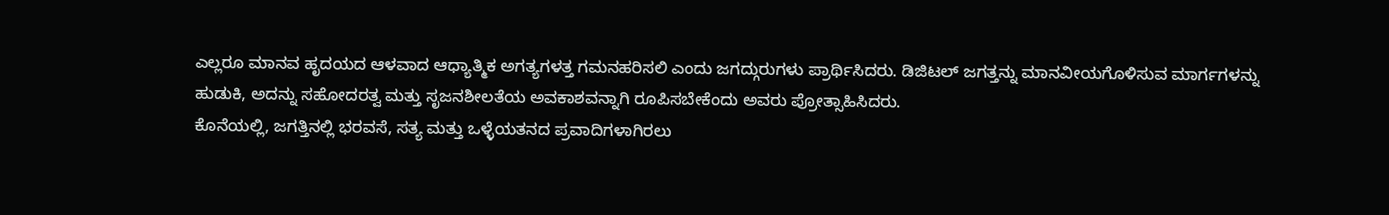ಎಲ್ಲರೂ ಮಾನವ ಹೃದಯದ ಆಳವಾದ ಆಧ್ಯಾತ್ಮಿಕ ಅಗತ್ಯಗಳತ್ತ ಗಮನಹರಿಸಲಿ ಎಂದು ಜಗದ್ಗುರುಗಳು ಪ್ರಾರ್ಥಿಸಿದರು. ಡಿಜಿಟಲ್ ಜಗತ್ತನ್ನು ಮಾನವೀಯಗೊಳಿಸುವ ಮಾರ್ಗಗಳನ್ನು ಹುಡುಕಿ, ಅದನ್ನು ಸಹೋದರತ್ವ ಮತ್ತು ಸೃಜನಶೀಲತೆಯ ಅವಕಾಶವನ್ನಾಗಿ ರೂಪಿಸಬೇಕೆಂದು ಅವರು ಪ್ರೋತ್ಸಾಹಿಸಿದರು.
ಕೊನೆಯಲ್ಲಿ, ಜಗತ್ತಿನಲ್ಲಿ ಭರವಸೆ, ಸತ್ಯ ಮತ್ತು ಒಳ್ಳೆಯತನದ ಪ್ರವಾದಿಗಳಾಗಿರಲು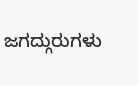ಜಗದ್ಗುರುಗಳು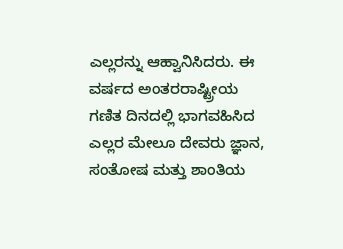ಎಲ್ಲರನ್ನು ಆಹ್ವಾನಿಸಿದರು. ಈ ವರ್ಷದ ಅಂತರರಾಷ್ಟ್ರೀಯ ಗಣಿತ ದಿನದಲ್ಲಿ ಭಾಗವಹಿಸಿದ ಎಲ್ಲರ ಮೇಲೂ ದೇವರು ಜ್ಞಾನ, ಸಂತೋಷ ಮತ್ತು ಶಾಂತಿಯ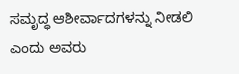ಸಮೃದ್ಧ ಆಶೀರ್ವಾದಗಳನ್ನು ನೀಡಲಿ ಎಂದು ಅವರು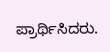ಪ್ರಾರ್ಥಿಸಿದರು.